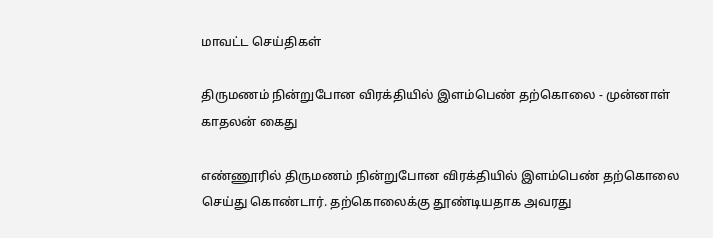மாவட்ட செய்திகள்

திருமணம் நின்றுபோன விரக்தியில் இளம்பெண் தற்கொலை - முன்னாள் காதலன் கைது

எண்ணூரில் திருமணம் நின்றுபோன விரக்தியில் இளம்பெண் தற்கொலை செய்து கொண்டார். தற்கொலைக்கு தூண்டியதாக அவரது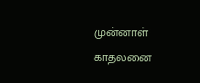முன்னாள் காதலனை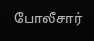போலீசார்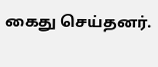கைது செய்தனர்.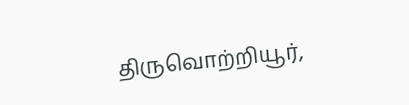திருவொற்றியூர்,